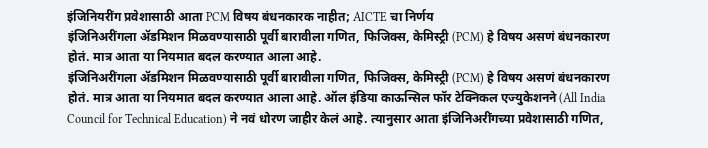इंजिनियरींग प्रवेशासाठी आता PCM विषय बंधनकारक नाहीत; AICTE चा निर्णय
इंजिनिअरींगला ॲडमिशन मिळवण्यासाठी पूर्वी बारावीला गणित, फिजिक्स, केमिस्ट्री (PCM) हे विषय असणं बंधनकारण होतं. मात्र आता या नियमात बदल करण्यात आला आहे.
इंजिनिअरींगला ॲडमिशन मिळवण्यासाठी पूर्वी बारावीला गणित, फिजिक्स, केमिस्ट्री (PCM) हे विषय असणं बंधनकारण होतं. मात्र आता या नियमात बदल करण्यात आला आहे. ऑल इंडिया काऊन्सिल फॉर टेक्निकल एज्युकेशनने (All India Council for Technical Education) ने नवं धोरण जाहीर केलं आहे. त्यानुसार आता इंजिनिअरींगच्या प्रवेशासाठी गणित,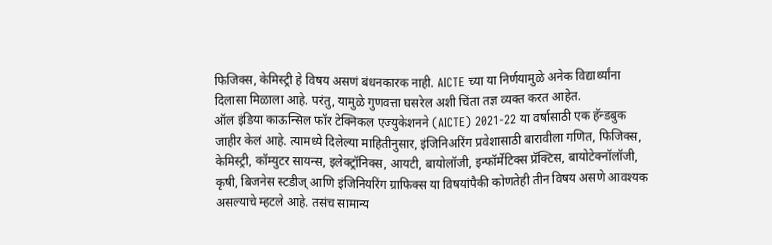फिजिक्स, केमिस्ट्री हे विषय असणं बंधनकारक नाही. AICTE च्या या निर्णयामुळे अनेक विद्यार्थ्यांना दिलासा मिळाला आहे. परंतु, यामुळे गुणवत्ता घसरेल अशी चिंता तज्ञ व्यक्त करत आहेत.
ऑल इंडिया काऊन्सिल फॉर टेक्निकल एज्युकेशनने (AICTE) 2021-22 या वर्षासाठी एक हॅन्डबुक जाहीर केलं आहे. त्यामध्ये दिलेल्या माहितीनुसार, इंजिनिअरिंग प्रवेशासाठी बारावीला गणित, फिजिक्स, केमिस्ट्री, कॉम्युटर सायन्स, इलेक्ट्रॉनिक्स, आयटी, बायोलॉजी, इन्फॉर्मेटिक्स प्रॅक्टिस, बायोटेक्नॉलॉजी, कृषी, बिजनेस स्टडीज् आणि इंजिनियरिंग ग्राफिक्स या विषयांपैकी कोणतेही तीन विषय असणे आवश्यक असल्याचे म्हटले आहे. तसंच सामान्य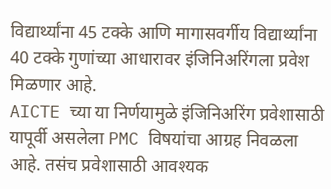विद्यार्थ्यांना 45 टक्के आणि मागासवर्गीय विद्यार्थ्यांना 40 टक्के गुणांच्या आधारावर इंजिनिअरिंगला प्रवेश मिळणार आहे.
AICTE च्या या निर्णयामुळे इंजिनिअरिंग प्रवेशासाठी यापूर्वी असलेला PMC विषयांचा आग्रह निवळला आहे. तसंच प्रवेशासाठी आवश्यक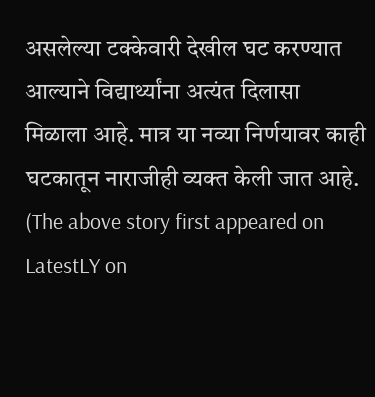असलेल्या टक्केवारी देखील घट करण्यात आल्याने विद्यार्थ्यांना अत्यंत दिलासा मिळाला आहे. मात्र या नव्या निर्णयावर काही घटकातून नाराजीही व्यक्त केली जात आहे.
(The above story first appeared on LatestLY on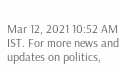Mar 12, 2021 10:52 AM IST. For more news and updates on politics,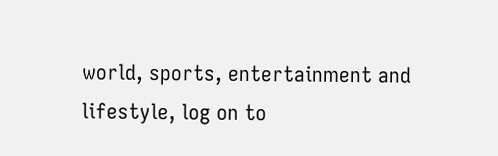world, sports, entertainment and lifestyle, log on to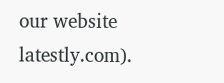our website latestly.com).